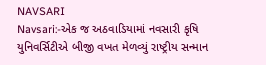NAVSARI
Navsari:-એક જ અઠવાડિયામાં નવસારી કૃષિ યુનિવર્સિટીએ બીજી વખત મેળવ્યું રાષ્ટ્રીય સન્માન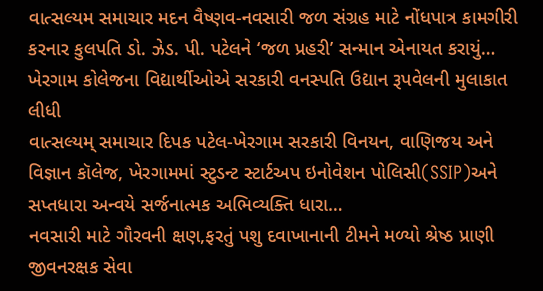વાત્સલ્યમ સમાચાર મદન વૈષ્ણવ-નવસારી જળ સંગ્રહ માટે નોંધપાત્ર કામગીરી કરનાર કુલપતિ ડો. ઝેડ. પી. પટેલને ‘જળ પ્રહરી’ સન્માન એનાયત કરાયું…
ખેરગામ કોલેજના વિદ્યાર્થીઓએ સરકારી વનસ્પતિ ઉદ્યાન રૂપવેલની મુલાકાત લીધી
વાત્સલ્યમ્ સમાચાર દિપક પટેલ-ખેરગામ સરકારી વિનયન, વાણિજય અને વિજ્ઞાન કૉલેજ, ખેરગામમાં સ્ટુડન્ટ સ્ટાર્ટઅપ ઇનોવેશન પોલિસી(SSIP)અને સપ્તધારા અન્વયે સર્જનાત્મક અભિવ્યક્તિ ધારા…
નવસારી માટે ગૌરવની ક્ષણ,ફરતું પશુ દવાખાનાની ટીમને મળ્યો શ્રેષ્ઠ પ્રાણી જીવનરક્ષક સેવા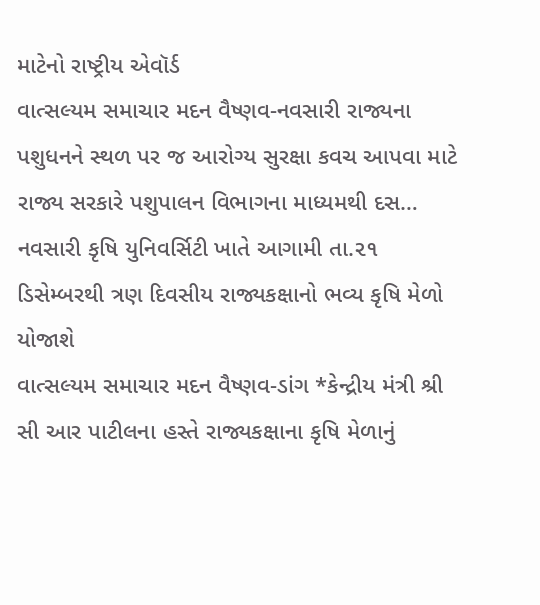માટેનો રાષ્ટ્રીય એવૉર્ડ
વાત્સલ્યમ સમાચાર મદન વૈષ્ણવ-નવસારી રાજ્યના પશુધનને સ્થળ પર જ આરોગ્ય સુરક્ષા કવચ આપવા માટે રાજ્ય સરકારે પશુપાલન વિભાગના માધ્યમથી દસ…
નવસારી કૃષિ યુનિવર્સિટી ખાતે આગામી તા.૨૧ ડિસેમ્બરથી ત્રણ દિવસીય રાજ્યકક્ષાનો ભવ્ય કૃષિ મેળો યોજાશે
વાત્સલ્યમ સમાચાર મદન વૈષ્ણવ-ડાંગ *કેન્દ્રીય મંત્રી શ્રી સી આર પાટીલના હસ્તે રાજ્યકક્ષાના કૃષિ મેળાનું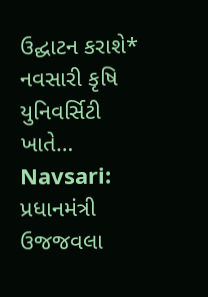ઉદ્ઘાટન કરાશે* નવસારી કૃષિ યુનિવર્સિટી ખાતે…
Navsari: પ્રધાનમંત્રી ઉજજવલા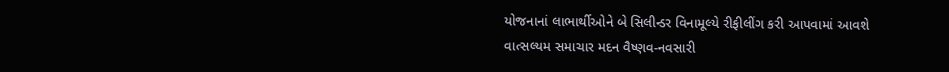યોજનાનાં લાભાર્થીઓને બે સિલીન્ડર વિનામૂલ્યે રીફીલીંગ કરી આપવામાં આવશે
વાત્સલ્યમ સમાચાર મદન વૈષ્ણવ-નવસારી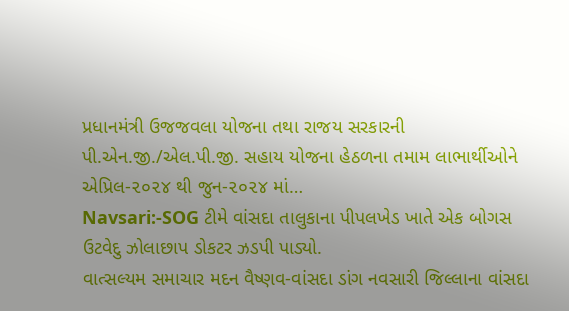પ્રધાનમંત્રી ઉજજવલા યોજના તથા રાજય સરકારની પી.એન.જી./એલ.પી.જી. સહાય યોજના હેઠળના તમામ લાભાર્થીઓને એપ્રિલ-૨૦૨૪ થી જુન-૨૦૨૪ માં…
Navsari:-SOG ટીમે વાંસદા તાલુકાના પીપલખેડ ખાતે એક બોગસ ઉટવેદુ ઝોલાછાપ ડોકટર ઝડપી પાડ્યો.
વાત્સલ્યમ સમાચાર મદન વૈષ્ણવ-વાંસદા ડાંગ નવસારી જિલ્લાના વાંસદા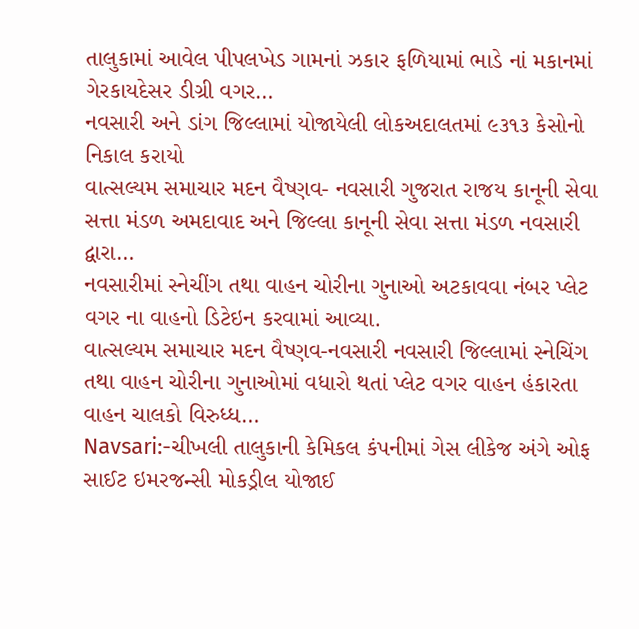તાલુકામાં આવેલ પીપલખેડ ગામનાં ઝકાર ફળિયામાં ભાડે નાં મકાનમાં ગેરકાયદેસર ડીગ્રી વગર…
નવસારી અને ડાંગ જિલ્લામાં યોજાયેલી લોકઅદાલતમાં ૯૩૧૩ કેસોનો નિકાલ કરાયો
વાત્સલ્યમ સમાચાર મદન વૈષ્ણવ- નવસારી ગુજરાત રાજય કાનૂની સેવા સત્તા મંડળ અમદાવાદ અને જિલ્લા કાનૂની સેવા સત્તા મંડળ નવસારી દ્વારા…
નવસારીમાં સ્નેચીંગ તથા વાહન ચોરીના ગુનાઓ અટકાવવા નંબર પ્લેટ વગર ના વાહનો ડિટેઇન કરવામાં આવ્યા.
વાત્સલ્યમ સમાચાર મદન વૈષ્ણવ-નવસારી નવસારી જિલ્લામાં સ્નેચિંગ તથા વાહન ચોરીના ગુનાઓમાં વધારો થતાં પ્લેટ વગર વાહન હંકારતા વાહન ચાલકો વિરુધ્ધ…
Navsari:-ચીખલી તાલુકાની કેમિકલ કંપનીમાં ગેસ લીકેજ અંગે ઓફ સાઈટ ઇમરજન્સી મોકડ્રીલ યોજાઈ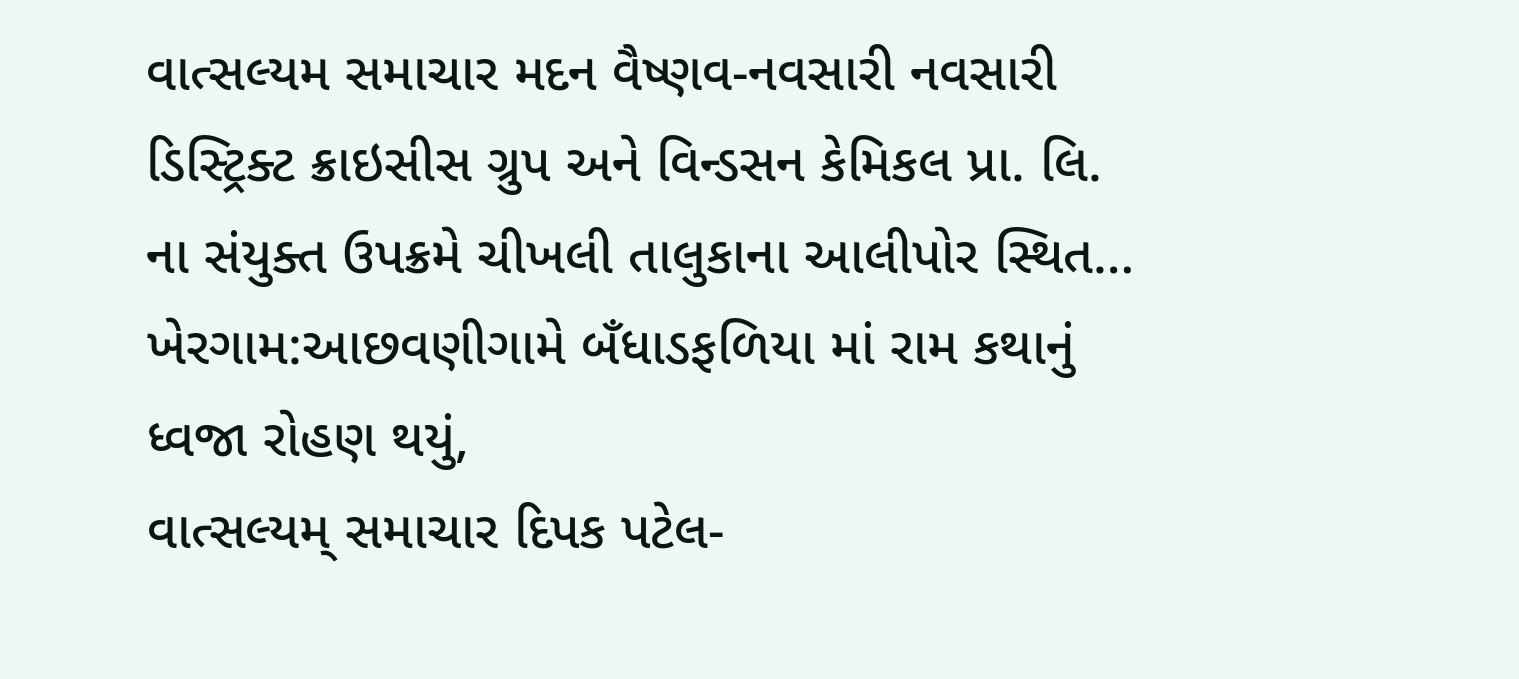વાત્સલ્યમ સમાચાર મદન વૈષ્ણવ-નવસારી નવસારી ડિસ્ટ્રિક્ટ ક્રાઇસીસ ગ્રુપ અને વિન્ડસન કેમિકલ પ્રા. લિ. ના સંયુક્ત ઉપક્રમે ચીખલી તાલુકાના આલીપોર સ્થિત…
ખેરગામ:આછવણીગામે બઁધાડફળિયા માં રામ કથાનું ધ્વજા રોહણ થયું,
વાત્સલ્યમ્ સમાચાર દિપક પટેલ-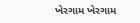ખેરગામ ખેરગામ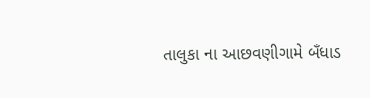તાલુકા ના આછવણીગામે બઁધાડ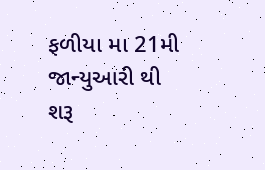ફળીયા મા 21મી જાન્યુઆરી થી શરૂ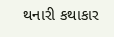થનારી કથાકાર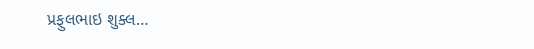પ્રફુલભાઇ શુક્લ…